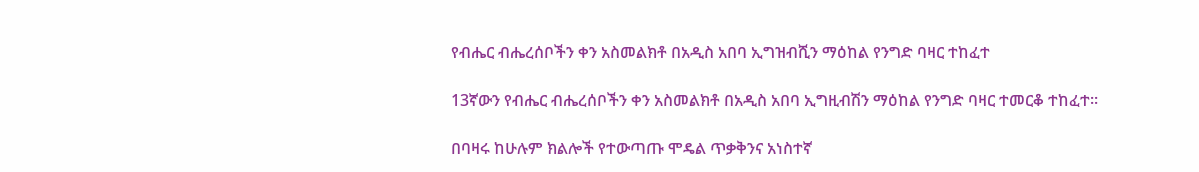የብሔር ብሔረሰቦችን ቀን አስመልክቶ በአዲስ አበባ ኢግዝብሺን ማዕከል የንግድ ባዛር ተከፈተ

13ኛውን የብሔር ብሔረሰቦችን ቀን አስመልክቶ በአዲስ አበባ ኢግዚብሽን ማዕከል የንግድ ባዛር ተመርቆ ተከፈተ፡፡

በባዛሩ ከሁሉም ክልሎች የተውጣጡ ሞዴል ጥቃቅንና አነስተኛ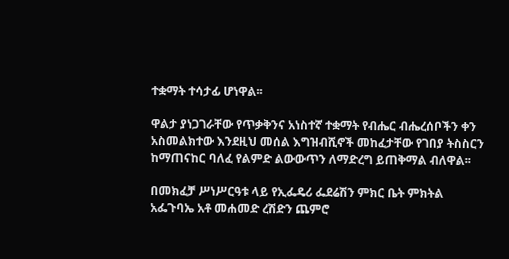ተቋማት ተሳታፊ ሆነዋል፡፡

ዋልታ ያነጋገራቸው የጥቃቅንና አነስተኛ ተቋማት የብሔር ብሔረሰቦችን ቀን አስመልክተው እንደዚህ መሰል እግዝብሺኖች መከፈታቸው የገበያ ትስስርን ከማጠናከር ባለፈ የልምድ ልውውጥን ለማድረግ ይጠቅማል ብለዋል፡፡

በመክፈቻ ሥነሥርዓቱ ላይ የኢፌዴሪ ፌደሬሽን ምክር ቤት ምክትል አፌጉባኤ አቶ መሐመድ ረሽድን ጨምሮ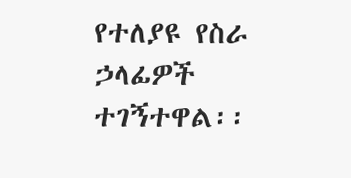የተለያዩ የስራ ኃላፊዎች ተገኝተዋል፡፡